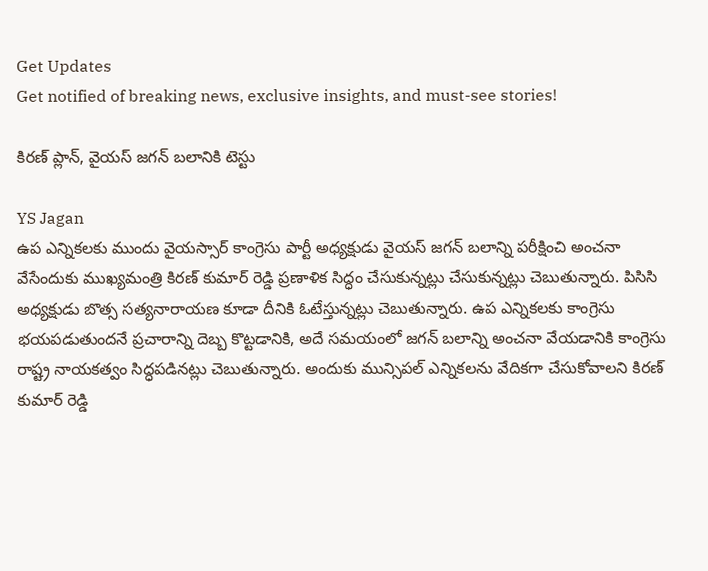Get Updates
Get notified of breaking news, exclusive insights, and must-see stories!

కిరణ్ ప్లాన్, వైయస్ జగన్ బలానికి టెస్టు

YS Jagan
ఉప ఎన్నికలకు ముందు వైయస్సార్ కాంగ్రెసు పార్టీ అధ్యక్షుడు వైయస్ జగన్ బలాన్ని పరీక్షించి అంచనా వేసేందుకు ముఖ్యమంత్రి కిరణ్ కుమార్ రెడ్డి ప్రణాళిక సిద్ధం చేసుకున్నట్లు చేసుకున్నట్లు చెబుతున్నారు. పిసిసి అధ్యక్షుడు బొత్స సత్యనారాయణ కూడా దీనికి ఓటేస్తున్నట్లు చెబుతున్నారు. ఉప ఎన్నికలకు కాంగ్రెసు భయపడుతుందనే ప్రచారాన్ని దెబ్బ కొట్టడానికి, అదే సమయంలో జగన్ బలాన్ని అంచనా వేయడానికి కాంగ్రెసు రాష్ట్ర నాయకత్వం సిద్ధపడినట్లు చెబుతున్నారు. అందుకు మున్సిపల్ ఎన్నికలను వేదికగా చేసుకోవాలని కిరణ్ కుమార్ రెడ్డి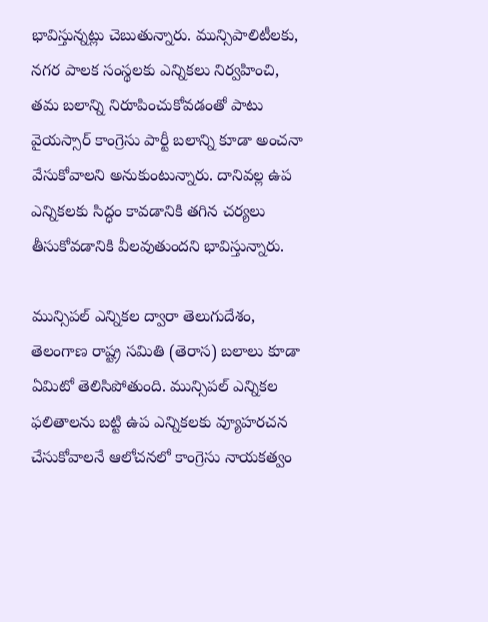భావిస్తున్నట్లు చెబుతున్నారు. మున్సిపాలిటీలకు, నగర పాలక సంస్థలకు ఎన్నికలు నిర్వహించి, తమ బలాన్ని నిరూపించుకోవడంతో పాటు వైయస్సార్ కాంగ్రెసు పార్టీ బలాన్ని కూడా అంచనా వేసుకోవాలని అనుకుంటున్నారు. దానివల్ల ఉప ఎన్నికలకు సిద్ధం కావడానికి తగిన చర్యలు తీసుకోవడానికి వీలవుతుందని భావిస్తున్నారు.

మున్సిపల్ ఎన్నికల ద్వారా తెలుగుదేశం, తెలంగాణ రాష్ట్ర సమితి (తెరాస) బలాలు కూడా ఏమిటో తెలిసిపోతుంది. మున్సిపల్ ఎన్నికల ఫలితాలను బట్టి ఉప ఎన్నికలకు వ్యూహరచన చేసుకోవాలనే ఆలోచనలో కాంగ్రెసు నాయకత్వం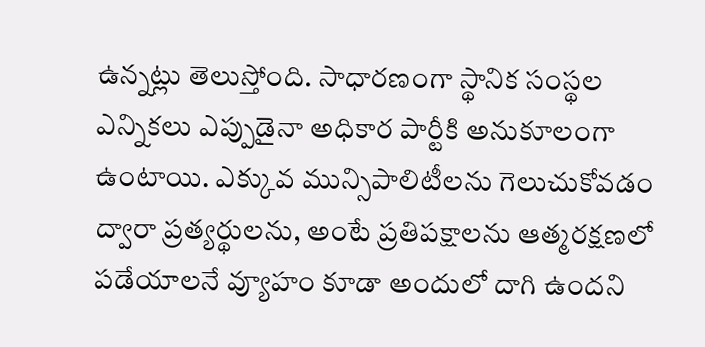ఉన్నట్లు తెలుస్తోంది. సాధారణంగా స్థానిక సంస్థల ఎన్నికలు ఎప్పుడైనా అధికార పార్టీకి అనుకూలంగా ఉంటాయి. ఎక్కువ మున్సిపాలిటీలను గెలుచుకోవడం ద్వారా ప్రత్యర్థులను, అంటే ప్రతిపక్షాలను ఆత్మరక్షణలో పడేయాలనే వ్యూహం కూడా అందులో దాగి ఉందని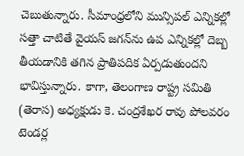చెబుతున్నారు. సీమాంధ్రలోని మున్సిపల్ ఎన్నికల్లో సత్తా చాటితే వైయస్ జగన్‌ను ఉప ఎన్నికల్లో దెబ్బ తీయడానికి తగిన ప్రాతిపదిక ఏర్పడుతుందని భావిస్తున్నారు. కాగా, తెలంగాణ రాష్ట్ర సమితి (తెరాస) అధ్యక్షుడు కె. చంద్రశేఖర రావు పోలవరం టెండర్ల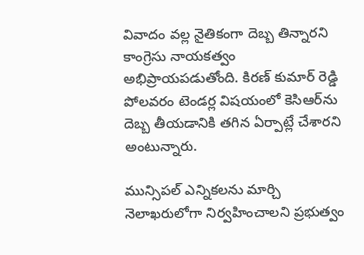వివాదం వల్ల నైతికంగా దెబ్బ తిన్నారని కాంగ్రెసు నాయకత్వం అభిప్రాయపడుతోంది. కిరణ్ కుమార్ రెడ్డి పోలవరం టెండర్ల విషయంలో కెసిఆర్‌ను దెబ్బ తీయడానికి తగిన ఏర్పాట్లే చేశారని అంటున్నారు.

మున్సిపల్ ఎన్నికలను మార్చి నెలాఖరులోగా నిర్వహించాలని ప్రభుత్వం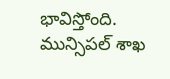భావిస్తోంది. మున్సిపల్ శాఖ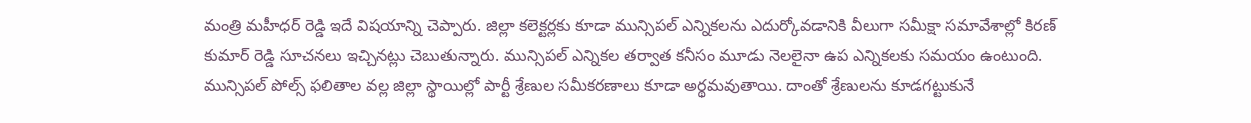మంత్రి మహీధర్ రెడ్డి ఇదే విషయాన్ని చెప్పారు. జిల్లా కలెక్టర్లకు కూడా మున్సిపల్ ఎన్నికలను ఎదుర్కోవడానికి వీలుగా సమీక్షా సమావేశాల్లో కిరణ్ కుమార్ రెడ్డి సూచనలు ఇచ్చినట్లు చెబుతున్నారు. మున్సిపల్ ఎన్నికల తర్వాత కనీసం మూడు నెలలైనా ఉప ఎన్నికలకు సమయం ఉంటుంది. మున్సిపల్ పోల్స్ ఫలితాల వల్ల జిల్లా స్థాయిల్లో పార్టీ శ్రేణుల సమీకరణాలు కూడా అర్థమవుతాయి. దాంతో శ్రేణులను కూడగట్టుకునే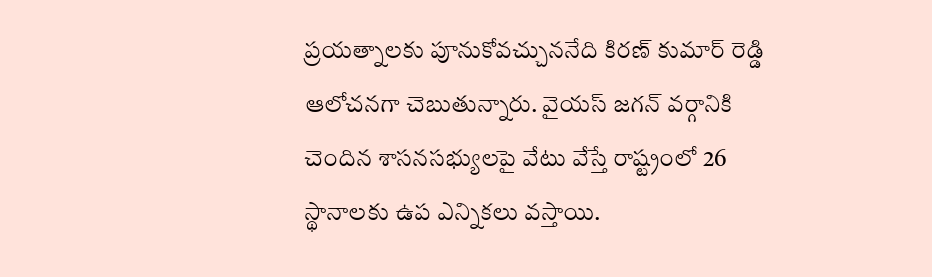ప్రయత్నాలకు పూనుకోవచ్చుననేది కిరణ్ కుమార్ రెడ్డి ఆలోచనగా చెబుతున్నారు. వైయస్ జగన్ వర్గానికి చెందిన శాసనసభ్యులపై వేటు వేస్తే రాష్ట్రంలో 26 స్థానాలకు ఉప ఎన్నికలు వస్తాయి.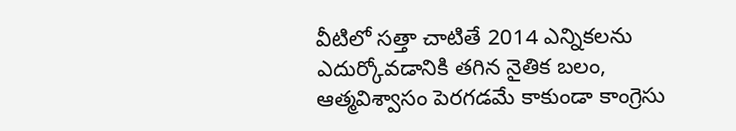వీటిలో సత్తా చాటితే 2014 ఎన్నికలను ఎదుర్కోవడానికి తగిన నైతిక బలం, ఆత్మవిశ్వాసం పెరగడమే కాకుండా కాంగ్రెసు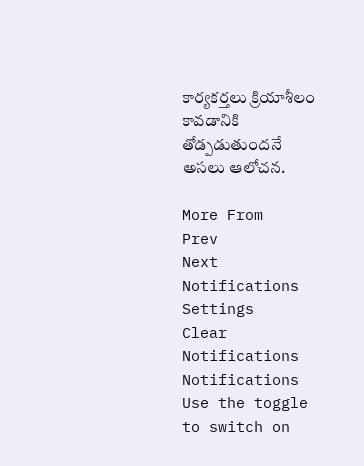కార్యకర్తలు క్రియాశీలం కావడానికి తోడ్పడుతుందనే అసలు ఆలోచన.

More From
Prev
Next
Notifications
Settings
Clear Notifications
Notifications
Use the toggle to switch on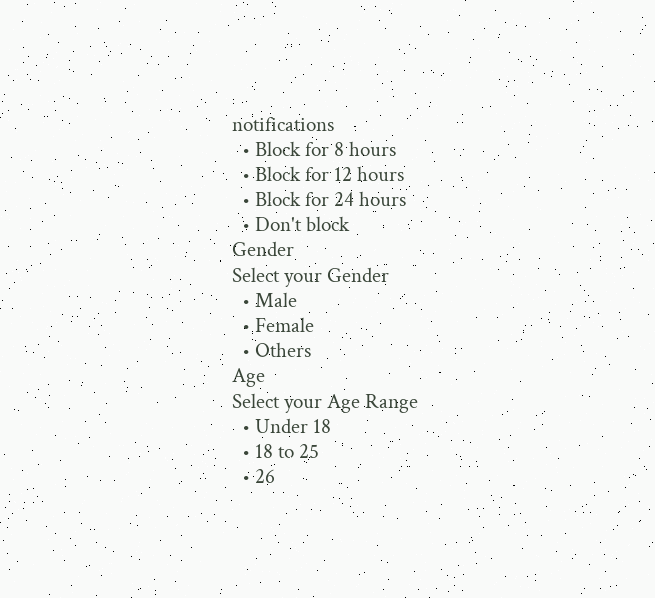notifications
  • Block for 8 hours
  • Block for 12 hours
  • Block for 24 hours
  • Don't block
Gender
Select your Gender
  • Male
  • Female
  • Others
Age
Select your Age Range
  • Under 18
  • 18 to 25
  • 26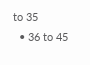to 35
  • 36 to 45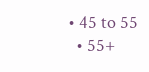• 45 to 55
  • 55+